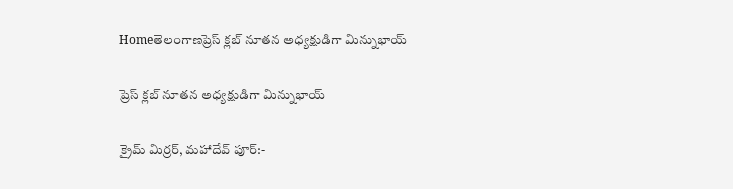Homeతెలంగాణప్రెస్ క్లబ్ నూతన అధ్యక్షుడిగా మిన్నుభాయ్

ప్రెస్ క్లబ్ నూతన అధ్యక్షుడిగా మిన్నుభాయ్

క్రైమ్ మిర్రర్, మహాదేవ్ పూర్:-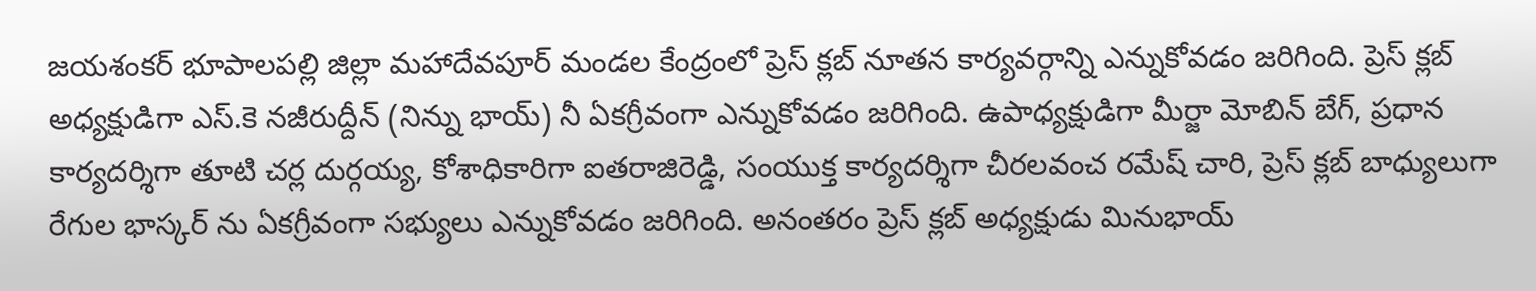జయశంకర్ భూపాలపల్లి జిల్లా మహాదేవపూర్ మండల కేంద్రంలో ప్రెస్ క్లబ్ నూతన కార్యవర్గాన్ని ఎన్నుకోవడం జరిగింది. ప్రెస్ క్లబ్ అధ్యక్షుడిగా ఎస్.కె నజీరుద్దీన్ (నిన్ను భాయ్) నీ ఏకగ్రీవంగా ఎన్నుకోవడం జరిగింది. ఉపాధ్యక్షుడిగా మీర్జా మోబిన్ బేగ్, ప్రధాన కార్యదర్శిగా తూటి చర్ల దుర్గయ్య, కోశాధికారిగా ఐతరాజిరెడ్డి, సంయుక్త కార్యదర్శిగా చీరలవంచ రమేష్ చారి, ప్రెస్ క్లబ్ బాధ్యులుగా రేగుల భాస్కర్ ను ఏకగ్రీవంగా సభ్యులు ఎన్నుకోవడం జరిగింది. అనంతరం ప్రెస్ క్లబ్ అధ్యక్షుడు మినుభాయ్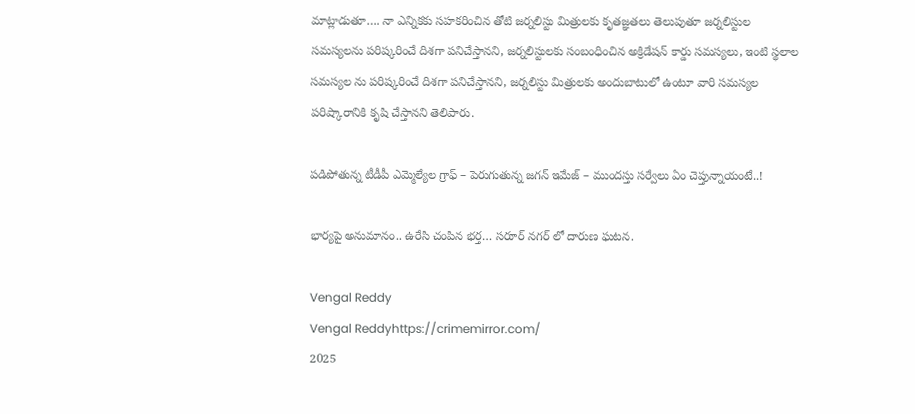మాట్లాడుతూ…. నా ఎన్నికకు సహకరించిన తోటి జర్నలిస్టు మిత్రులకు కృతజ్ఞతలు తెలుపుతూ జర్నలిస్టుల సమస్యలను పరిష్కరించే దిశగా పనిచేస్తానని, జర్నలిస్టులకు సంబంధించిన అక్రిడేషన్ కార్డు సమస్యలు, ఇంటి స్థలాల సమస్యల ను పరిష్కరించే దిశగా పనిచేస్తానని, జర్నలిస్టు మిత్రులకు అందుబాటులో ఉంటూ వారి సమస్యల పరిష్కారానికి కృషి చేస్తానని తెలిపారు.

పడిపోతున్న టీడీపీ ఎమ్మెల్యేల గ్రాఫ్‌ – పెరుగుతున్న జగన్‌ ఇమేజ్‌ – ముందస్తు సర్వేలు ఏం చెప్తున్నాయంటే..!

భార్యపై అనుమానం.. ఉరేసి చంపిన భర్త… సరూర్ నగర్ లో దారుణ ఘటన.

Vengal Reddy
Vengal Reddyhttps://crimemirror.com/
2025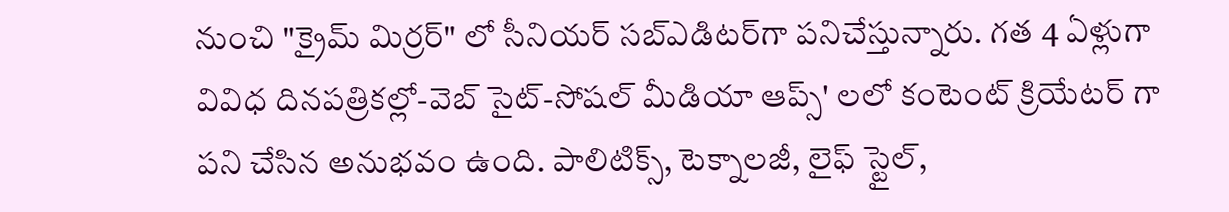నుంచి "క్రైమ్ మిర్రర్" లో సీనియర్ సబ్‌ఎడిటర్‌గా పనిచేస్తున్నారు. గత 4 ఏళ్లుగా వివిధ దినపత్రికల్లో-వెబ్ సైట్-సోషల్ మీడియా ఆప్స్' లలో కంటెంట్ క్రియేటర్ గా పని చేసిన అనుభవం ఉంది. పాలిటిక్స్‌, టెక్నాలజీ, లైఫ్‌ స్టైల్‌,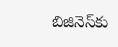బిజినెస్‌కు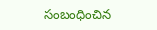సంబంధించిన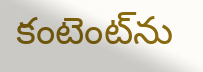కంటెంట్‌ను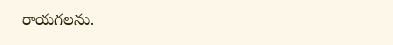రాయగలను.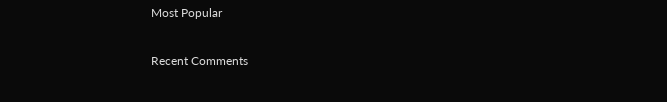Most Popular

Recent Comments